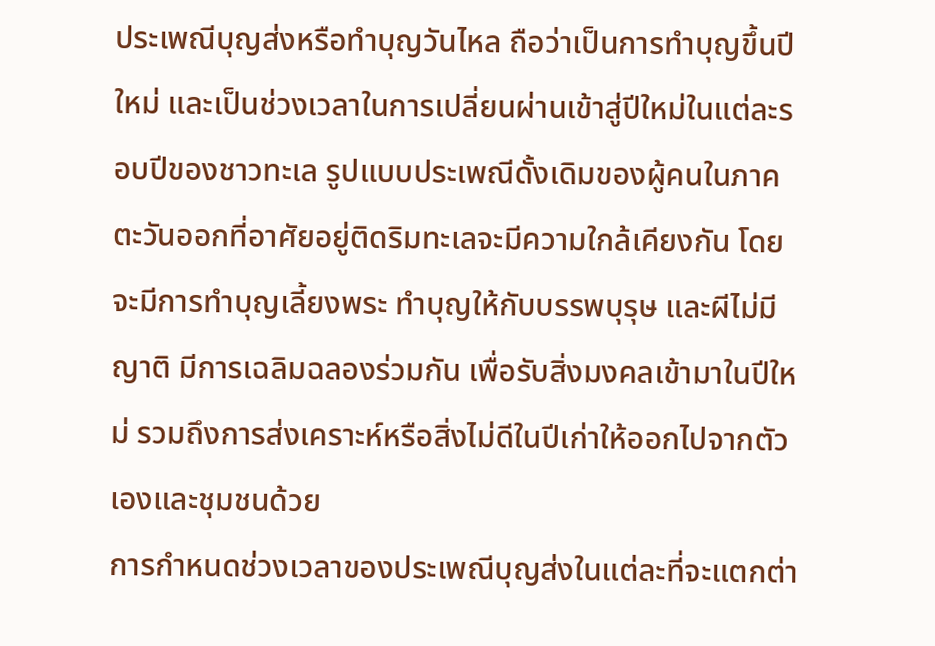ประเพณีบุญส่งหรือทำบุญวันไหล ถือว่าเป็นการทำบุญขึ้นปีใหม่ และเป็นช่วงเวลาในการเปลี่ยนผ่านเข้าสู่ปีใหม่ในแต่ละรอบปีของชาวทะเล รูปแบบประเพณีดั้งเดิมของผู้คนในภาคตะวันออกที่อาศัยอยู่ติดริมทะเลจะมีความใกล้เคียงกัน โดยจะมีการทำบุญเลี้ยงพระ ทำบุญให้กับบรรพบุรุษ และผีไม่มีญาติ มีการเฉลิมฉลองร่วมกัน เพื่อรับสิ่งมงคลเข้ามาในปีใหม่ รวมถึงการส่งเคราะห์หรือสิ่งไม่ดีในปีเก่าให้ออกไปจากตัวเองและชุมชนด้วย
การกำหนดช่วงเวลาของประเพณีบุญส่งในแต่ละที่จะแตกต่า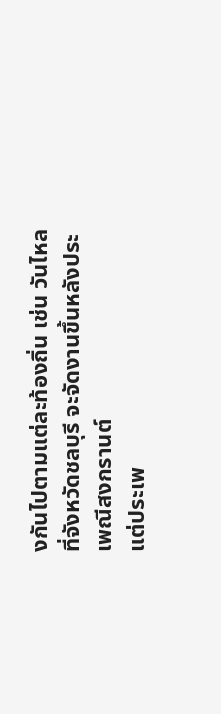งกันไปตามแต่ละท้องถิ่น เช่น วันไหลที่จังหวัดชลบุรี จะจัดงานขึ้นหลังประเพณีสงกรานต์
แต่ประเพ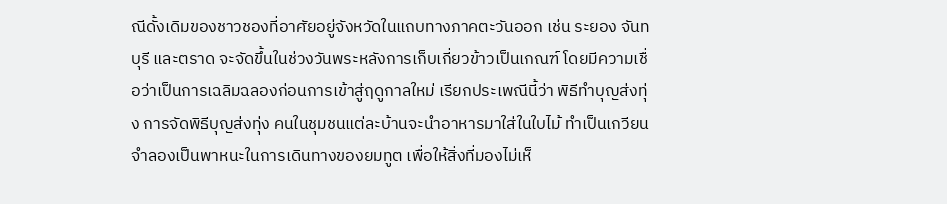ณีดั้งเดิมของชาวชองที่อาศัยอยู่จังหวัดในแถบทางภาคตะวันออก เช่น ระยอง จันทบุรี และตราด จะจัดขึ้นในช่วงวันพระหลังการเก็บเกี่ยวข้าวเป็นเกณฑ์ โดยมีความเชื่อว่าเป็นการเฉลิมฉลองก่อนการเข้าสู่ฤดูกาลใหม่ เรียกประเพณีนี้ว่า พิธีทำบุญส่งทุ่ง การจัดพิธีบุญส่งทุ่ง คนในชุมชนแต่ละบ้านจะนำอาหารมาใส่ในใบไม้ ทำเป็นเกวียนจำลองเป็นพาหนะในการเดินทางของยมทูต เพื่อให้สิ่งที่มองไม่เห็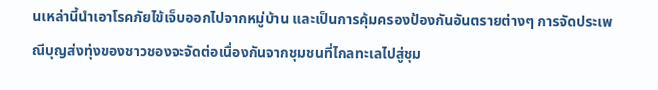นเหล่านี้นำเอาโรคภัยไข้เจ็บออกไปจากหมู่บ้าน และเป็นการคุ้มครองป้องกันอันตรายต่างๆ การจัดประเพณีบุญส่งทุ่งของชาวชองจะจัดต่อเนื่องกันจากชุมชนที่ไกลทะเลไปสู่ชุม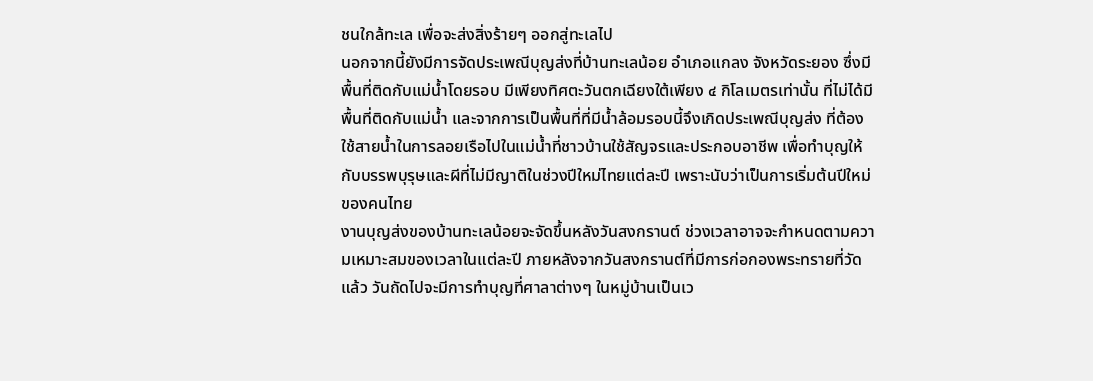ชนใกล้ทะเล เพื่อจะส่งสิ่งร้ายๆ ออกสู่ทะเลไป
นอกจากนี้ยังมีการจัดประเพณีบุญส่งที่บ้านทะเลน้อย อำเภอแกลง จังหวัดระยอง ซึ่งมีพื้นที่ติดกับแม่น้ำโดยรอบ มีเพียงทิศตะวันตกเฉียงใต้เพียง ๔ กิโลเมตรเท่านั้น ที่ไม่ได้มีพื้นที่ติดกับแม่น้ำ และจากการเป็นพื้นที่ที่มีน้ำล้อมรอบนี้จึงเกิดประเพณีบุญส่ง ที่ต้องใช้สายน้ำในการลอยเรือไปในแม่น้ำที่ชาวบ้านใช้สัญจรและประกอบอาชีพ เพื่อทำบุญให้กับบรรพบุรุษและผีที่ไม่มีญาติในช่วงปีใหม่ไทยแต่ละปี เพราะนับว่าเป็นการเริ่มต้นปีใหม่ของคนไทย
งานบุญส่งของบ้านทะเลน้อยจะจัดขึ้นหลังวันสงกรานต์ ช่วงเวลาอาจจะกำหนดตามความเหมาะสมของเวลาในแต่ละปี ภายหลังจากวันสงกรานต์ที่มีการก่อกองพระทรายที่วัดแล้ว วันถัดไปจะมีการทำบุญที่ศาลาต่างๆ ในหมู่บ้านเป็นเว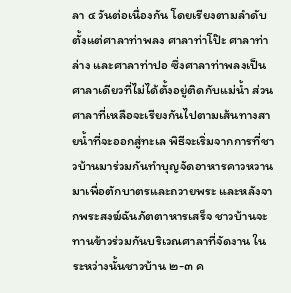ลา ๔ วันต่อเนื่องกัน โดยเรียงตามลำดับตั้งแต่ศาลาท่าพลง ศาลาท่าโป๊ะ ศาลาท่าล่าง และศาลาท่าปอ ซึ่งศาลาท่าพลงเป็นศาลาเดียวที่ไม่ได้ตั้งอยู่ติดกับแม่น้ำ ส่วนศาลาที่เหลือจะเรียงกันไปตามเส้นทางสายน้ำที่จะออกสู่ทะเล พิธีจะเริ่มจากการที่ชาวบ้านมาร่วมกันทำบุญจัดอาหารคาวหวานมาเพื่อตักบาตรและถวายพระ และหลังจากพระสงฆ์ฉันภัตตาหารเสร็จ ชาวบ้านจะทานข้าวร่วมกันบริเวณศาลาที่จัดงาน ในระหว่างนั้นชาวบ้าน ๒-๓ ค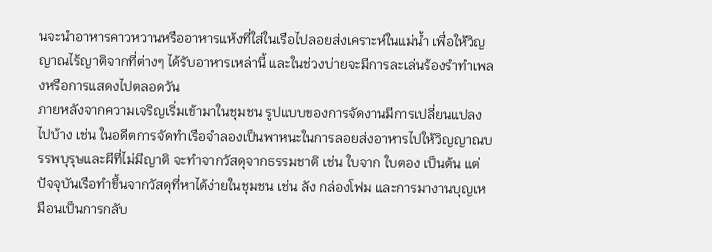นจะนำอาหารคาวหวานหรืออาหารแห้งที่ใส่ในเรือไปลอยส่งเคราะห์ในแม่น้ำ เพื่อให้วิญญาณไร้ญาติจากที่ต่างๆ ได้รับอาหารเหล่านี้ และในช่วงบ่ายจะมีการละเล่นร้องรำทำเพลงหรือการแสดงไปตลอดวัน
ภายหลังจากความเจริญเริ่มเข้ามาในชุมชน รูปแบบของการจัดงานมีการเปลี่ยนแปลงไปบ้าง เช่น ในอดีตการจัดทำเรือจำลองเป็นพาหนะในการลอยส่งอาหารไปให้วิญญาณบรรพบุรุษและผีที่ไม่มีญาติ จะทำจากวัสดุจากธรรมชาติ เช่น ใบจาก ใบตอง เป็นต้น แต่ปัจจุบันเรือทำขึ้นจากวัสดุที่หาได้ง่ายในชุมชน เช่น ลัง กล่องโฟม และการมางานบุญเหมือนเป็นการกลับ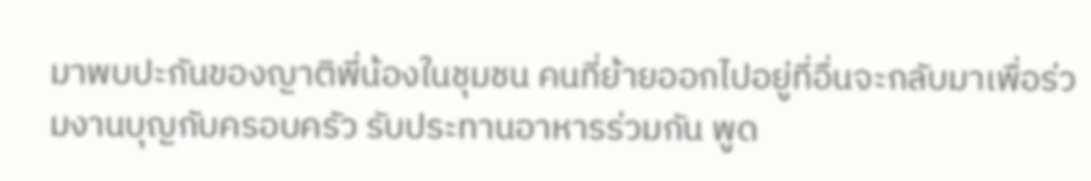มาพบปะกันของญาติพี่น้องในชุมชน คนที่ย้ายออกไปอยู่ที่อื่นจะกลับมาเพื่อร่วมงานบุญกับครอบครัว รับประทานอาหารร่วมกัน พูด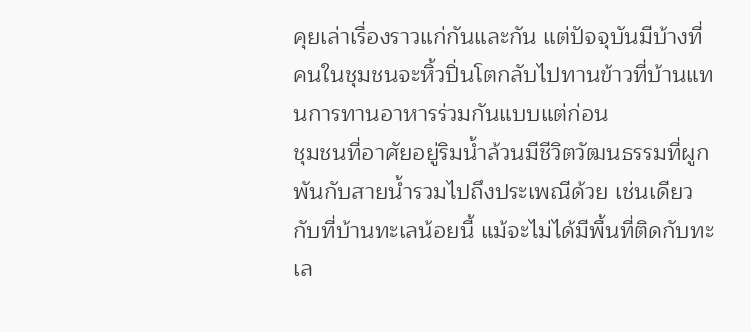คุยเล่าเรื่องราวแก่กันและกัน แต่ปัจจุบันมีบ้างที่คนในชุมชนจะหิ้วปิ่นโตกลับไปทานข้าวที่บ้านแทนการทานอาหารร่วมกันแบบแต่ก่อน
ชุมชนที่อาศัยอยู่ริมน้ำล้วนมีชีวิตวัฒนธรรมที่ผูกพันกับสายน้ำรวมไปถึงประเพณีด้วย เช่นเดียวกับที่บ้านทะเลน้อยนี้ แม้จะไม่ได้มีพื้นที่ติดกับทะเล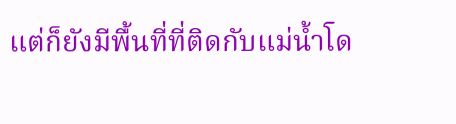แต่ก็ยังมีพื้นที่ที่ติดกับแม่น้ำโด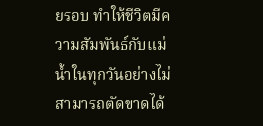ยรอบ ทำให้ชีวิตมีความสัมพันธ์กับแม่น้ำในทุกวันอย่างไม่สามารถตัดขาดได้